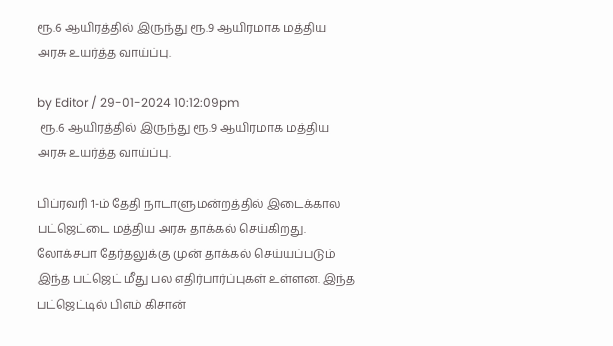ரூ.6 ஆயிரத்தில் இருந்து ரூ.9 ஆயிரமாக மத்திய அரசு உயர்த்த வாய்ப்பு.

by Editor / 29-01-2024 10:12:09pm
 ரூ.6 ஆயிரத்தில் இருந்து ரூ.9 ஆயிரமாக மத்திய அரசு உயர்த்த வாய்ப்பு.

பிப்ரவரி 1-ம் தேதி நாடாளுமன்றத்தில் இடைக்கால பட்ஜெட்டை மத்திய அரசு தாக்கல் செய்கிறது. லோக்சபா தேர்தலுக்கு முன் தாக்கல் செய்யப்படும் இந்த பட்ஜெட் மீது பல எதிர்பார்ப்புகள் உள்ளன. இந்த பட்ஜெட்டில் பிஎம் கிசான்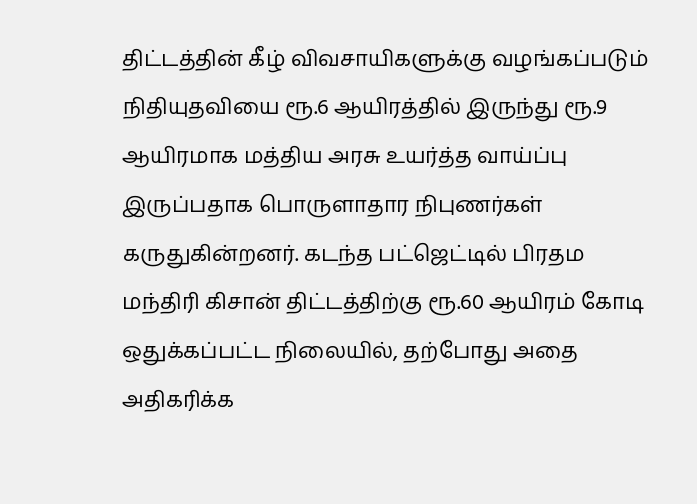திட்டத்தின் கீழ் விவசாயிகளுக்கு வழங்கப்படும் நிதியுதவியை ரூ.6 ஆயிரத்தில் இருந்து ரூ.9 ஆயிரமாக மத்திய அரசு உயர்த்த வாய்ப்பு இருப்பதாக பொருளாதார நிபுணர்கள் கருதுகின்றனர். கடந்த பட்ஜெட்டில் பிரதம மந்திரி கிசான் திட்டத்திற்கு ரூ.60 ஆயிரம் கோடி ஒதுக்கப்பட்ட நிலையில், தற்போது அதை அதிகரிக்க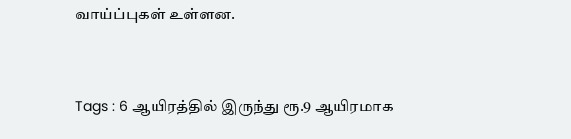வாய்ப்புகள் உள்ளன.



Tags : 6 ஆயிரத்தில் இருந்து ரூ.9 ஆயிரமாக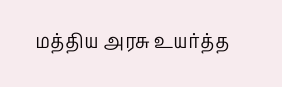மத்திய அரசு உயர்த்த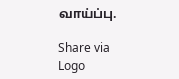வாய்ப்பு.

Share via
Logo